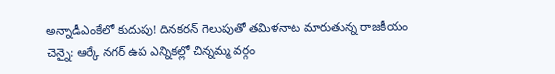అన్నాడీఎంకేలో కుదుపు! దినకరన్ గెలుపుతో తమిళనాట మారుతున్న రాజకీయం
చెన్నై: ఆర్కే నగర్ ఉప ఎన్నికల్లో చిన్నమ్మ వర్గం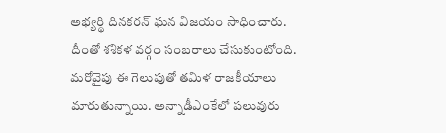అభ్యర్థి దినకరన్ ఘన విజయం సాధించారు. దీంతో శశికళ వర్గం సంబరాలు చేసుకుంటోంది. మరోవైపు ఈ గెలుపుతో తమిళ రాజకీయాలు మారుతున్నాయి. అన్నాడీఎంకేలో పలువురు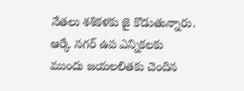నేతలు శశికళకు జై కొడుతున్నారు.
ఆర్కే నగర్ ఉప ఎన్నికలకు ముందు జయలలితకు చెందిన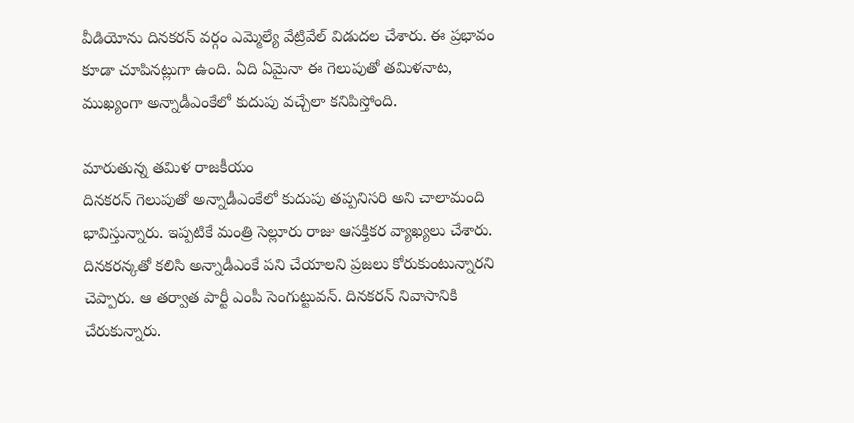వీడియోను దినకరన్ వర్గం ఎమ్మెల్యే వేట్రివేల్ విడుదల చేశారు. ఈ ప్రభావం కూడా చూపినట్లుగా ఉంది. ఏది ఏమైనా ఈ గెలుపుతో తమిళనాట, ముఖ్యంగా అన్నాడీఎంకేలో కుదుపు వచ్చేలా కనిపిస్తోంది.

మారుతున్న తమిళ రాజకీయం
దినకరన్ గెలుపుతో అన్నాడీఎంకేలో కుదుపు తప్పనిసరి అని చాలామంది భావిస్తున్నారు. ఇప్పటికే మంత్రి సెల్లూరు రాజు ఆసక్తికర వ్యాఖ్యలు చేశారు. దినకరన్కతో కలిసి అన్నాడీఎంకే పని చేయాలని ప్రజలు కోరుకుంటున్నారని చెప్పారు. ఆ తర్వాత పార్టీ ఎంపీ సెంగుట్టువన్. దినకరన్ నివాసానికి చేరుకున్నారు.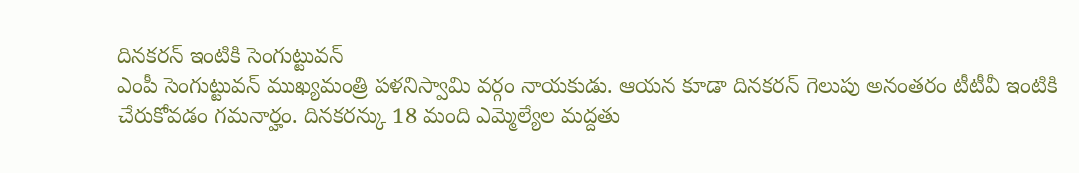దినకరన్ ఇంటికి సెంగుట్టువన్
ఎంపీ సెంగుట్టువన్ ముఖ్యమంత్రి పళనిస్వామి వర్గం నాయకుడు. ఆయన కూడా దినకరన్ గెలుపు అనంతరం టీటీవీ ఇంటికి చేరుకోవడం గమనార్హం. దినకరన్కు 18 మంది ఎమ్మెల్యేల మద్దతు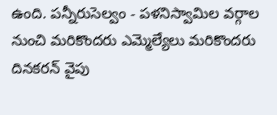ఉంది. పన్నీరుసెల్వం - పళనిస్వామిల వర్గాల నుంచి మరికొందరు ఎమ్మెల్యేలు మరికొందరు దినకరన్ వైపు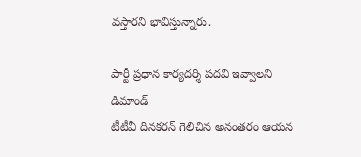వస్తారని భావిస్తున్నారు.

పార్టీ ప్రధాన కార్యదర్శి పదవి ఇవ్వాలని డిమాండ్
టీటీవీ దినకరన్ గెలిచిన అనంతరం ఆయన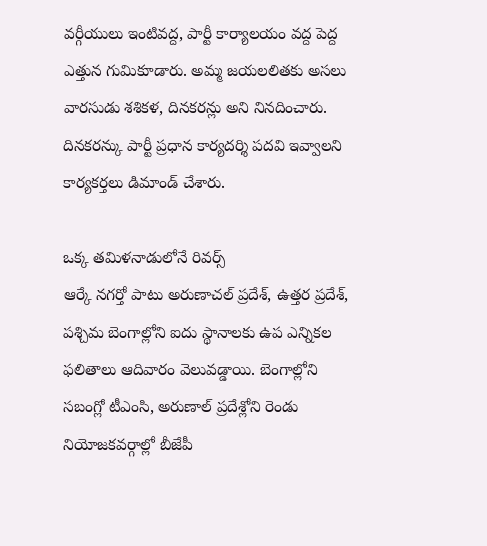వర్గీయులు ఇంటివద్ద, పార్టీ కార్యాలయం వద్ద పెద్ద ఎత్తున గుమికూడారు. అమ్మ జయలలితకు అసలు వారసుడు శశికళ, దినకరన్లు అని నినదించారు. దినకరన్కు పార్టీ ప్రధాన కార్యదర్శి పదవి ఇవ్వాలని కార్యకర్తలు డిమాండ్ చేశారు.

ఒక్క తమిళనాడులోనే రివర్స్
ఆర్కే నగర్తో పాటు అరుణాచల్ ప్రదేశ్, ఉత్తర ప్రదేశ్, పశ్చిమ బెంగాల్లోని ఐదు స్థానాలకు ఉప ఎన్నికల ఫలితాలు ఆదివారం వెలువడ్డాయి. బెంగాల్లోని సబంగ్లో టీఎంసి, అరుణాల్ ప్రదేశ్లోని రెండు నియోజకవర్గాల్లో బీజేపీ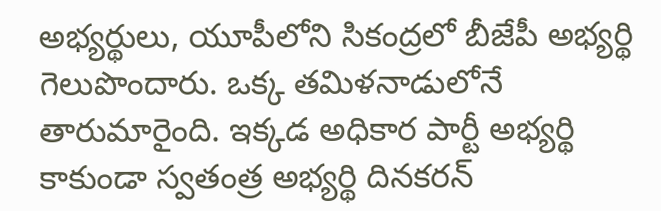అభ్యర్థులు, యూపీలోని సికంద్రలో బీజేపీ అభ్యర్థి గెలుపొందారు. ఒక్క తమిళనాడులోనే తారుమారైంది. ఇక్కడ అధికార పార్టీ అభ్యర్థి కాకుండా స్వతంత్ర అభ్యర్థి దినకరన్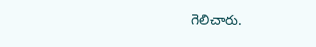గెలిచారు.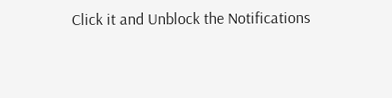Click it and Unblock the Notifications